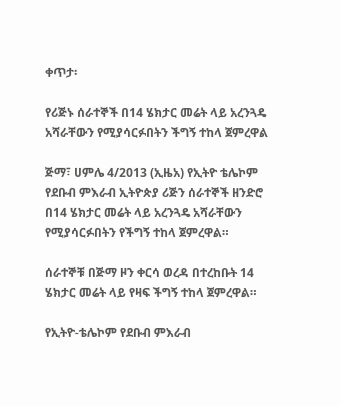ቀጥታ፡

የሪጅኑ ሰራተኞች በ14 ሄክታር መሬት ላይ አረንጓዴ አሻራቸውን የሚያሳርፉበትን ችግኝ ተከላ ጀምረዋል

ጅማ፣ ሀምሌ 4/2013 (ኢዜአ) የኢትዮ ቴሌኮም የደቡብ ምእራብ ኢትዮጵያ ሪጅን ሰራተኞች ዘንድሮ በ14 ሄክታር መሬት ላይ አረንጓዴ አሻራቸውን የሚያሳርፉበትን የችግኝ ተከላ ጀምረዋል።

ሰራተኞቹ በጅማ ዞን ቀርሳ ወረዳ በተረከቡት 14 ሄክታር መሬት ላይ የዛፍ ችግኝ ተከላ ጀምረዋል።

የኢትዮ-ቴሌኮም የደቡብ ምእራብ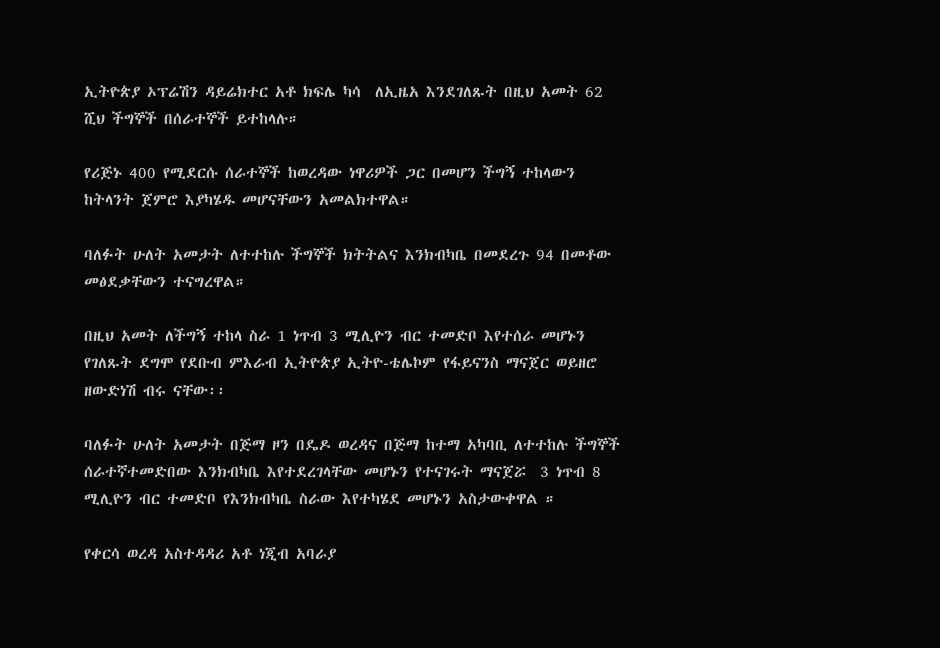ኢትዮጵያ ኦፕሬሽን ዳይሬክተር አቶ ክፍሌ ካሳ  ለኢዜአ እንደገለጹት በዚህ አመት 62 ሺህ ችግኞች በሰራተኞች ይተከላሉ።

የሪጅኑ 400 የሚደርሱ ሰራተኞች ከወረዳው ነዋሪዎች ጋር በመሆን ችግኝ ተከላውን ከትላንት ጀምሮ እያካሄዱ መሆናቸውን አመልክተዋል።

ባለፉት ሁለት አመታት ለተተከሉ ችግኞች ክትትልና እንክብካቤ በመደረጉ 94 በመቶው መፅደቃቸውን ተናግረዋል።

በዚህ አመት ለችግኝ ተከላ ስራ 1 ነጥብ 3 ሚሊዮን ብር ተመድቦ እየተሰራ መሆኑን የገለጹት ደግሞ የደቡብ ምእራብ ኢትዮጵያ ኢትዮ-ቴሌኮም የፋይናንስ ማናጀር ወይዘሮ ዘውድነሽ ብሩ ናቸው፡፡

ባለፉት ሁለት አመታት በጅማ ዞን በዴዶ ወረዳና በጅማ ከተማ አካባቢ ለተተከሉ ችግኞች ሰራተኛተመድበው እንክብካቤ እየተደረገላቸው መሆኑን የተናገሩት ማናጀሯ  3 ነጥብ 8 ሚሊዮን ብር ተመድቦ የእንክብካቤ ስራው እየተካሄደ መሆኑን አስታውቀዋል ።

የቀርሳ ወረዳ አስተዳዳሪ አቶ ነጂብ አባራያ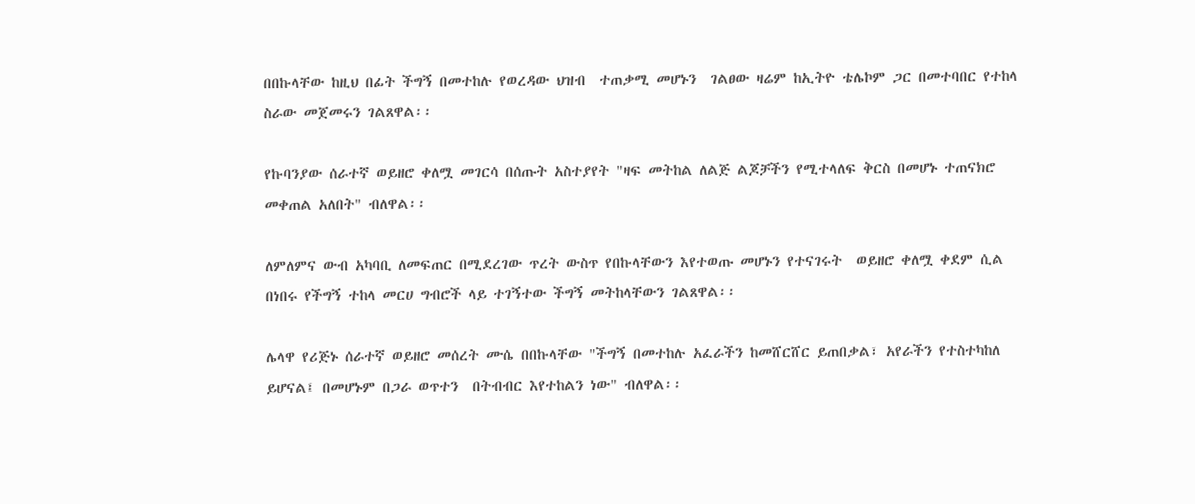በበኩላቸው ከዚህ በፊት ችግኝ በመተከሉ የወረዳው ህዝብ  ተጠቃሚ መሆኑን  ገልፀው ዛሬም ከኢትዮ ቴሌኮም ጋር በመተባበር የተከላ ስራው መጀመሩን ገልጸዋል፡፡

የኩባንያው ሰራተኛ ወይዘሮ ቀለሟ መገርሳ በሰጡት አስተያየት "ዛፍ መትከል ለልጅ ልጆቻችን የሚተላለፍ ቅርስ በመሆኑ ተጠናክሮ መቀጠል አለበት" ብለዋል፡፡

ለምለምና ውብ አካባቢ ለመፍጠር በሚደረገው ጥረት ውስጥ የበኩላቸውን እየተወጡ መሆኑን የተናገሩት  ወይዘሮ ቀለሟ ቀደም ሲል በነበሩ የችግኝ ተከላ መርሀ ግብሮች ላይ ተገኝተው ችግኝ መትከላቸውን ገልጸዋል፡፡

ሌላዋ የሪጅኑ ሰራተኛ ወይዘሮ መሰረት ሙሴ በበኩላቸው "ችግኝ በመተከሉ አፈራችን ከመሸርሸር ይጠበቃል፣ አየራችን የተስተካከለ ይሆናል፤ በመሆኑም በጋራ ወጥተን  በትብብር እየተከልን ነው" ብለዋል፡፡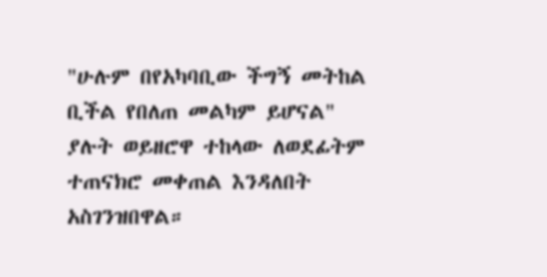"ሁሉም በየአካባቢው ችግኝ መትከል ቢችል የበለጠ መልካም ይሆናል" ያሉት ወይዘሮዋ ተከላው ለወደፊትም ተጠናክሮ መቀጠል እንዳለበት አስገንዝበዋል።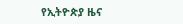የኢትዮጵያ ዜና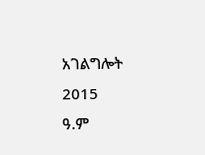አገልግሎት
2015
ዓ.ም